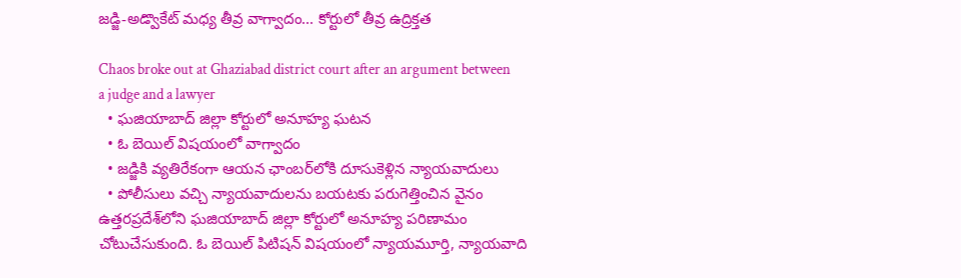జడ్జి-అడ్వొకేట్ మధ్య తీవ్ర వాగ్వాదం... కోర్టులో తీవ్ర ఉద్రిక్తత

Chaos broke out at Ghaziabad district court after an argument between a judge and a lawyer
  • ఘజియాబాద్ జిల్లా కోర్టులో అనూహ్య ఘటన
  • ఓ బెయిల్ విషయంలో వాగ్వాదం
  • జడ్జికి వ్యతిరేకంగా ఆయన ఛాంబర్‌లోకి దూసుకెళ్లిన న్యాయవాదులు
  • పోలీసులు వచ్చి న్యాయవాదులను బయటకు పరుగెత్తించిన వైనం
ఉత్తరప్రదేశ్‌లోని ఘజియాబాద్ జిల్లా కోర్టులో అనూహ్య పరిణామం చోటుచేసుకుంది. ఓ బెయిల్ పిటిషన్ విషయంలో న్యాయమూర్తి, న్యాయవాది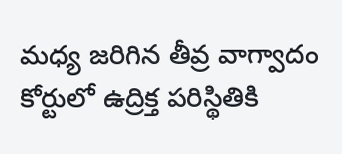మధ్య జరిగిన తీవ్ర వాగ్వాదం కోర్టులో ఉద్రిక్త పరిస్థితికి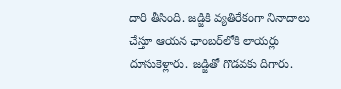దారి తీసింది. జడ్జికి వ్యతిరేకంగా నినాదాలు చేస్తూ ఆయన ఛాంబర్‌లోకి లాయర్లు దూసుకెళ్లారు. జడ్జితో గొడవకు దిగారు.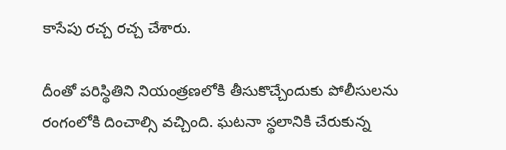కాసేపు రచ్చ రచ్చ చేశారు.

దీంతో పరిస్థితిని నియంత్రణలోకి తీసుకొచ్చేందుకు పోలీసులను రంగంలోకి దించాల్సి వచ్చింది. ఘటనా స్థలానికి చేరుకున్న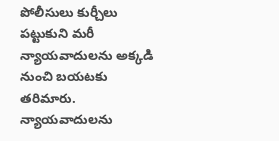పోలీసులు కుర్చీలు పట్టుకుని మరీ న్యాయవాదులను అక్కడి నుంచి బయటకు తరిమారు. న్యాయవాదులను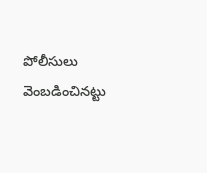పోలీసులు వెంబడించినట్టు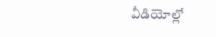వీడియోల్లో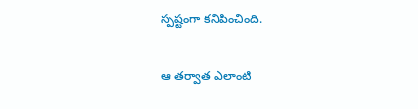స్పష్టంగా కనిపించింది.

ఆ తర్వాత ఎలాంటి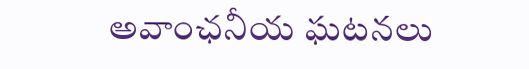అవాంఛనీయ ఘటనలు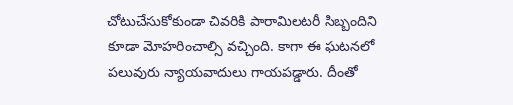చోటుచేసుకోకుండా చివరికి పారామిలటరీ సిబ్బందిని కూడా మోహరించాల్సి వచ్చింది. కాగా ఈ ఘటనలో పలువురు న్యాయవాదులు గాయపడ్డారు. దీంతో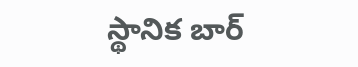స్థానిక బార్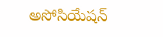అసోసియేషన్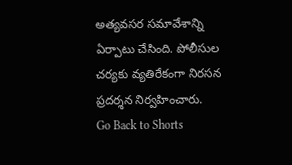అత్యవసర సమావేశాన్ని ఏర్పాటు చేసింది. పోలీసుల చర్యకు వ్యతిరేకంగా నిరసన ప్రదర్శన నిర్వహించారు.
Go Back to Shorts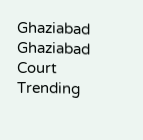Ghaziabad
Ghaziabad Court
Trending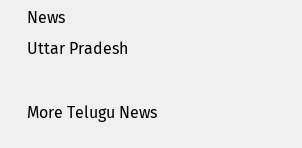News
Uttar Pradesh

More Telugu News